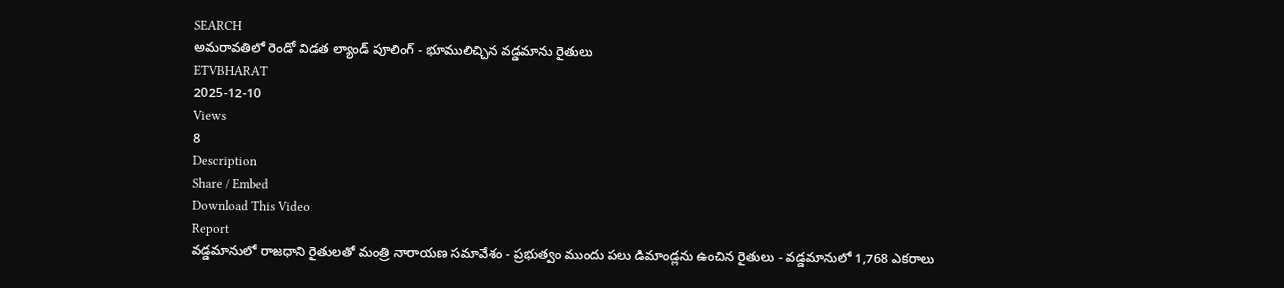SEARCH
అమరావతిలో రెండో విడత ల్యాండ్ పూలింగ్ - భూములిచ్చిన వడ్డమాను రైతులు
ETVBHARAT
2025-12-10
Views
8
Description
Share / Embed
Download This Video
Report
వడ్డమానులో రాజధాని రైతులతో మంత్రి నారాయణ సమావేశం - ప్రభుత్వం ముందు పలు డిమాండ్లను ఉంచిన రైతులు - వడ్డమానులో 1,768 ఎకరాలు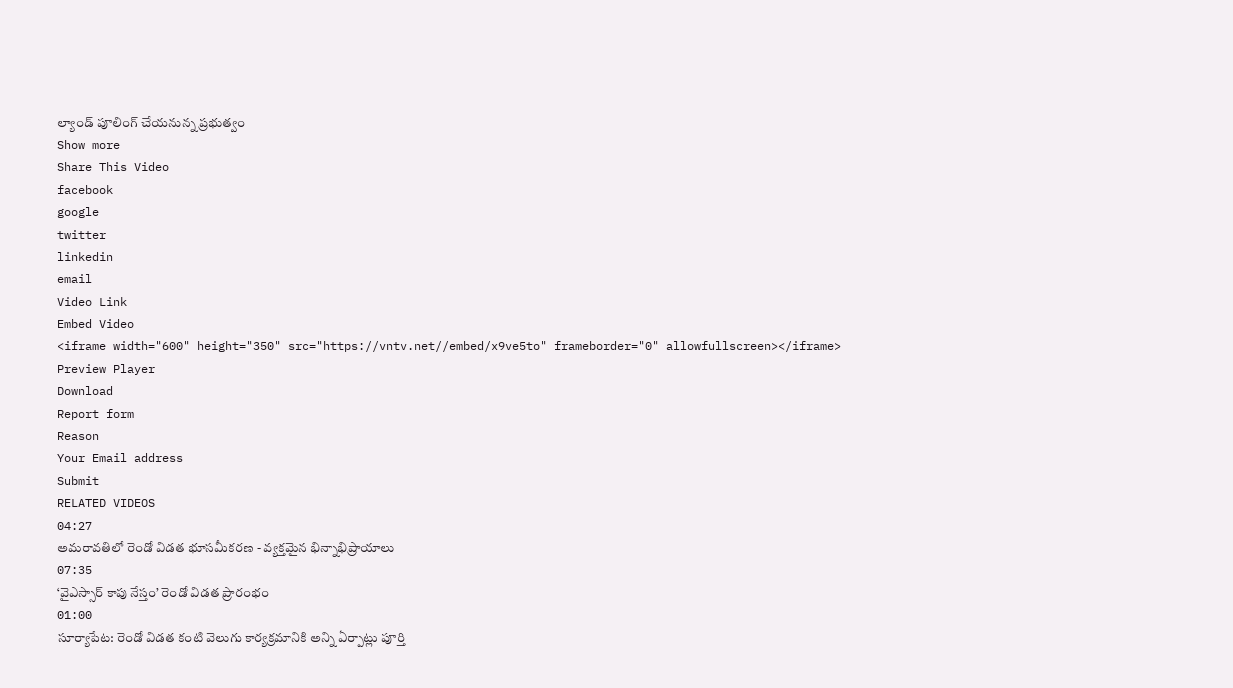ల్యాండ్ పూలింగ్ చేయనున్న ప్రభుత్వం
Show more
Share This Video
facebook
google
twitter
linkedin
email
Video Link
Embed Video
<iframe width="600" height="350" src="https://vntv.net//embed/x9ve5to" frameborder="0" allowfullscreen></iframe>
Preview Player
Download
Report form
Reason
Your Email address
Submit
RELATED VIDEOS
04:27
అమరావతిలో రెండో విడత భూసమీకరణ - వ్యక్తమైన భిన్నాభిప్రాయాలు
07:35
‘వైఎస్సార్ కాపు నేస్తం’ రెండో విడత ప్రారంభం
01:00
సూర్యాపేట: రెండో విడత కంటి వెలుగు కార్యక్రమానికి అన్ని ఏర్పాట్లు పూర్తి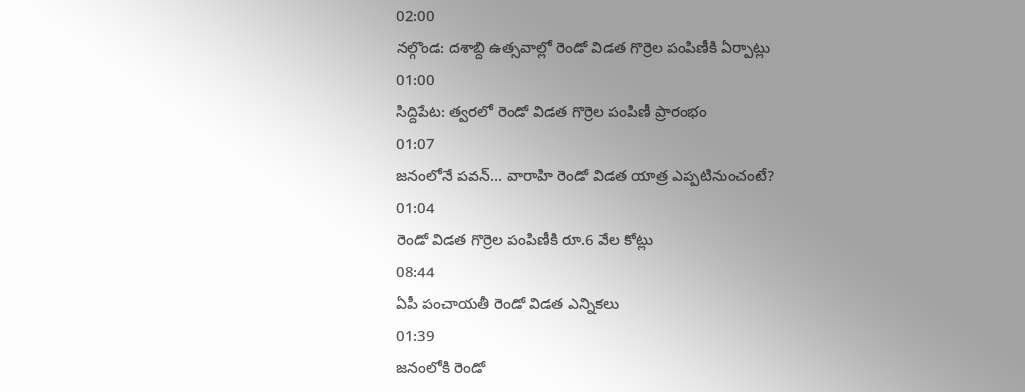02:00
నల్గొండ: దశాబ్ది ఉత్సవాల్లో రెండో విడత గొర్రెల పంపిణీకి ఏర్పాట్లు
01:00
సిద్దిపేట: త్వరలో రెండో విడత గొర్రెల పంపిణీ ప్రారంభం
01:07
జనంలోనే పవన్… వారాహి రెండో విడత యాత్ర ఎప్పటినుంచంటే?
01:04
రెండో విడత గొర్రెల పంపిణీకి రూ.6 వేల కోట్లు
08:44
ఏపీ పంచాయతీ రెండో విడత ఎన్నికలు
01:39
జనంలోకి రెండో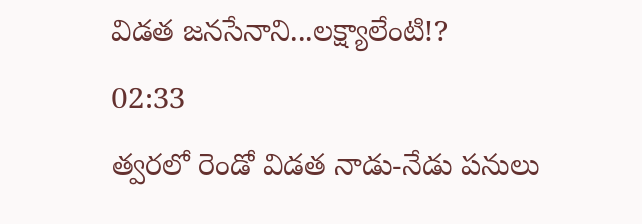విడత జనసేనాని...లక్ష్యాలేంటి!?
02:33
త్వరలో రెండో విడత నాడు-నేడు పనులు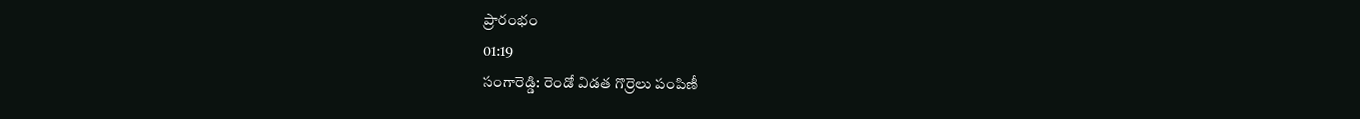ప్రారంభం
01:19
సంగారెడ్డి: రెండో విడత గొర్రెలు పంపిణీ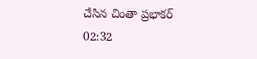చేసిన చింతా ప్రభాకర్
02:32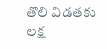తొలి విడతకు లక్ష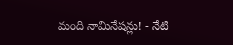మంది నామినేషన్లు! - నేటి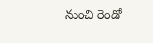నుంచి రెండో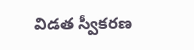విడత స్వీకరణ